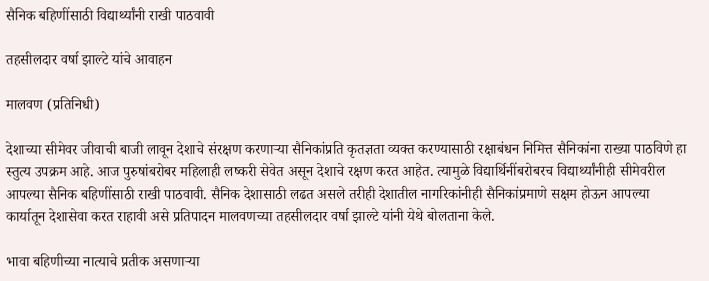सैनिक बहिणींसाठी विद्यार्थ्यांनी राखी पाठवावी

तहसीलदार वर्षा झाल्टे यांचे आवाहन

मालवण (प्रतिनिधी)

देशाच्या सीमेवर जीवाची बाजी लावून देशाचे संरक्षण करणाऱ्या सैनिकांप्रति कृतज्ञता व्यक्त करण्यासाठी रक्षाबंधन निमित्त सैनिकांना राख्या पाठविणे हा स्तुत्य उपक्रम आहे. आज पुरुषांबरोबर महिलाही लष्करी सेवेत असून देशाचे रक्षण करत आहेत. त्यामुळे विद्यार्थिनींबरोबरच विद्यार्थ्यांनीही सीमेवरील आपल्या सैनिक बहिणींसाठी राखी पाठवावी. सैनिक देशासाठी लढत असले तरीही देशातील नागरिकांनीही सैनिकांप्रमाणे सक्षम होऊन आपल्या कार्यातून देशासेवा करत राहावी असे प्रतिपादन मालवणच्या तहसीलदार वर्षा झाल्टे यांनी येथे बोलताना केले.

भावा बहिणीच्या नात्याचे प्रतीक असणाऱ्या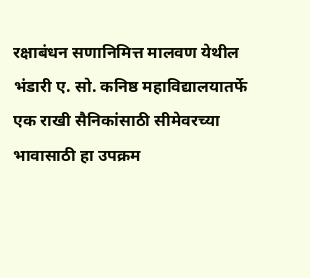रक्षाबंधन सणानिमित्त मालवण येथील भंडारी ए. सो. कनिष्ठ महाविद्यालयातर्फे एक राखी सैनिकांसाठी सीमेवरच्या भावासाठी हा उपक्रम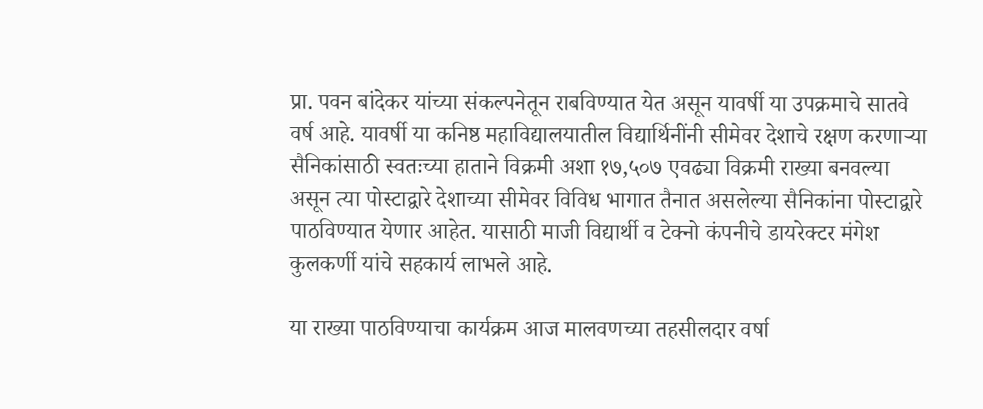प्रा. पवन बांदेकर यांच्या संकल्पनेतून राबविण्यात येत असून यावर्षी या उपक्रमाचे सातवे वर्ष आहे. यावर्षी या कनिष्ठ महाविद्यालयातील विद्यार्थिनींनी सीमेवर देशाचे रक्षण करणाऱ्या सैनिकांसाठी स्वतःच्या हाताने विक्रमी अशा १७,५०७ एवढ्या विक्रमी राख्या बनवल्या असून त्या पोस्टाद्वारे देशाच्या सीमेवर विविध भागात तैनात असलेल्या सैनिकांना पोस्टाद्वारे पाठविण्यात येणार आहेत. यासाठी माजी विद्यार्थी व टेक्नो कंपनीचे डायरेक्टर मंगेश कुलकर्णी यांचे सहकार्य लाभले आहे.

या राख्या पाठविण्याचा कार्यक्रम आज मालवणच्या तहसीलदार वर्षा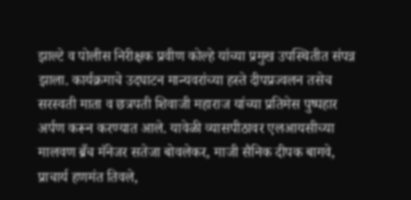झाल्टे व पोलीस निरीक्षक प्रवीण कोल्हे यांच्या प्रमुख उपस्थितीत संपन्न झाला. कार्यक्रमाचे उदघाटन मान्यवरांच्या हस्ते दीपप्रज्वलन तसेच सरस्वती माता व छत्रपती शिवाजी महाराज यांच्या प्रतिमेस पुष्पहार अर्पण करून करण्यात आले. यावेळी व्यासपीठावर एलआयसीच्या मालवण ब्रँच मॅनेजर सतेजा बोवलेकर, माजी सैनिक दीपक बागवे, प्राचार्य हणमंत तिवले,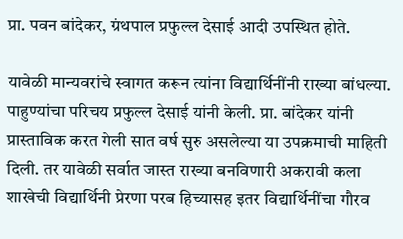प्रा. पवन बांदेकर, ग्रंथपाल प्रफुल्ल देसाई आदी उपस्थित होते.

यावेळी मान्यवरांचे स्वागत करून त्यांना विद्यार्थिनींनी राख्या बांधल्या. पाहुण्यांचा परिचय प्रफुल्ल देसाई यांनी केली. प्रा. बांदेकर यांनी प्रास्ताविक करत गेली सात वर्ष सुरु असलेल्या या उपक्रमाची माहिती दिली. तर यावेळी सर्वात जास्त राख्या बनविणारी अकरावी कला शाखेची विद्यार्थिनी प्रेरणा परब हिच्यासह इतर विद्यार्थिनींचा गौरव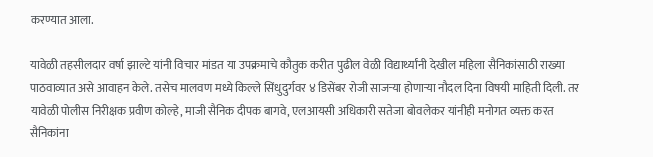करण्यात आला.

यावेळी तहसीलदार वर्षा झाल्टे यांनी विचार मांडत या उपक्रमाचे कौतुक करीत पुढील वेळी विद्यार्थ्यांनी देखील महिला सैनिकांसाठी राख्या पाठवाव्यात असे आवाहन केले. तसेच मालवण मध्ये किल्ले सिंधुदुर्गवर ४ डिसेंबर रोजी साजऱ्या होणाऱ्या नौदल दिना विषयी माहिती दिली. तर यावेळी पोलीस निरीक्षक प्रवीण कोल्हे, माजी सैनिक दीपक बागवे, एलआयसी अधिकारी सतेजा बोवलेकर यांनीही मनोगत व्यक्त करत सैनिकांना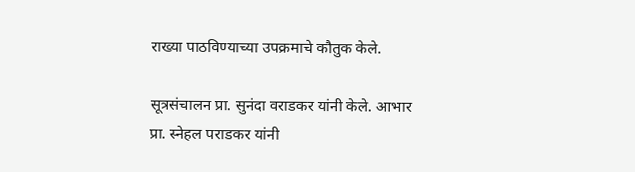राख्या पाठविण्याच्या उपक्रमाचे कौतुक केले.

सूत्रसंचालन प्रा. सुनंदा वराडकर यांनी केले. आभार प्रा. स्नेहल पराडकर यांनी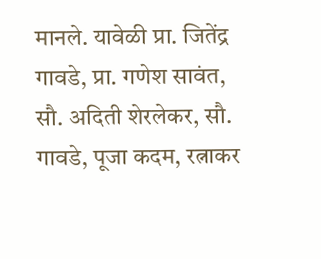मानले. यावेळी प्रा. जितेंद्र गावडे, प्रा. गणेश सावंत, सौ. अदिती शेरलेकर, सौ. गावडे, पूजा कदम, रत्नाकर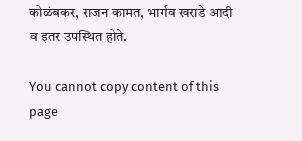कोळंबकर, राजन कामत, भार्गव खराडे आदी व इतर उपस्थित होते.

You cannot copy content of this page